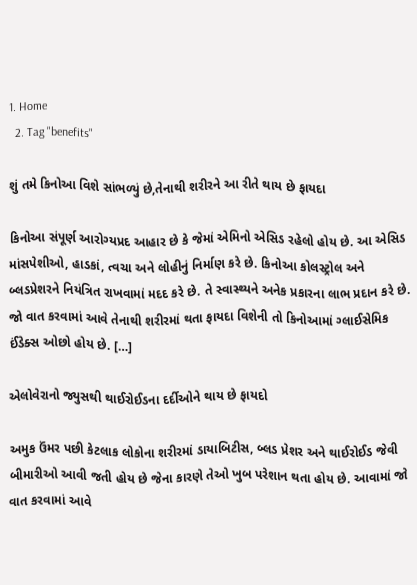1. Home
  2. Tag "benefits"

શું તમે કિનોઆ વિશે સાંભળ્યું છે,તેનાથી શરીરને આ રીતે થાય છે ફાયદા

કિનોઆ સંપૂર્ણ આરોગ્યપ્રદ આહાર છે કે જેમાં એમિનો એસિડ રહેલો હોય છે. આ એસિડ માંસપેશીઓ, હાડકાં, ત્વચા અને લોહીનું નિર્માણ કરે છે. કિનોઆ કોલસ્ટ્રોલ અને બ્લડપ્રેશરને નિયંત્રિત રાખવામાં મદદ કરે છે. તે સ્વાસ્થ્યને અનેક પ્રકારના લાભ પ્રદાન કરે છે. જો વાત કરવામાં આવે તેનાથી શરીરમાં થતા ફાયદા વિશેની તો કિનોઆમાં ગ્લાઈસેમિક ઈંડેક્સ ઓછો હોય છે. […]

એલોવેરાનો જ્યુસથી થાઈરોઈડના દર્દીઓને થાય છે ફાયદો

અમુક ઉંમર પછી કેટલાક લોકોના શરીરમાં ડાયાબિટીસ, બ્લડ પ્રેશર અને થાઈરોઈડ જેવી બીમારીઓ આવી જતી હોય છે જેના કારણે તેઓ ખુબ પરેશાન થતા હોય છે. આવામાં જો વાત કરવામાં આવે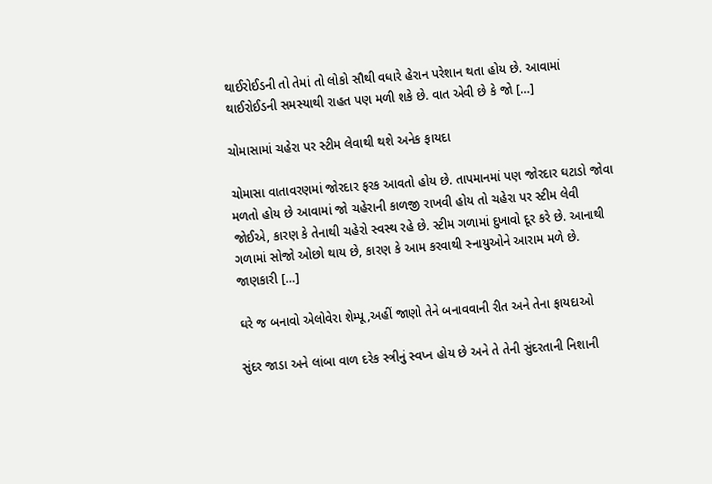થાઈરોઈડની તો તેમાં તો લોકો સૌથી વધારે હેરાન પરેશાન થતા હોય છે. આવામાં થાઈરોઈડની સમસ્યાથી રાહત પણ મળી શકે છે. વાત એવી છે કે જો […]

ચોમાસામાં ચહેરા પર સ્ટીમ લેવાથી થશે અનેક ફાયદા

ચોમાસા વાતાવરણમાં જોરદાર ફરક આવતો હોય છે. તાપમાનમાં પણ જોરદાર ઘટાડો જોવા મળતો હોય છે આવામાં જો ચહેરાની કાળજી રાખવી હોય તો ચહેરા પર સ્ટીમ લેવી જોઈએ, કારણ કે તેનાથી ચહેરો સ્વસ્થ રહે છે. સ્ટીમ ગળામાં દુખાવો દૂર કરે છે. આનાથી ગળામાં સોજો ઓછો થાય છે, કારણ કે આમ કરવાથી સ્નાયુઓને આરામ મળે છે. જાણકારી […]

ઘરે જ બનાવો એલોવેરા શેમ્પૂ,અહીં જાણો તેને બનાવવાની રીત અને તેના ફાયદાઓ

સુંદર જાડા અને લાંબા વાળ દરેક સ્ત્રીનું સ્વપ્ન હોય છે અને તે તેની સુંદરતાની નિશાની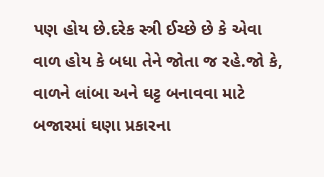પણ હોય છે.દરેક સ્ત્રી ઈચ્છે છે કે એવા વાળ હોય કે બધા તેને જોતા જ રહે.જો કે, વાળને લાંબા અને ઘટ્ટ બનાવવા માટે બજારમાં ઘણા પ્રકારના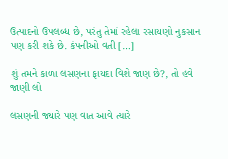ઉત્પાદનો ઉપલબ્ધ છે, પરંતુ તેમાં રહેલા રસાયણો નુકસાન પણ કરી શકે છે. કંપનીઓ વતી […]

શું તમને કાળા લસણના ફાયદા વિશે જાણ છે?, તો હવે જાણી લો

લસણની જ્યારે પણ વાત આવે ત્યારે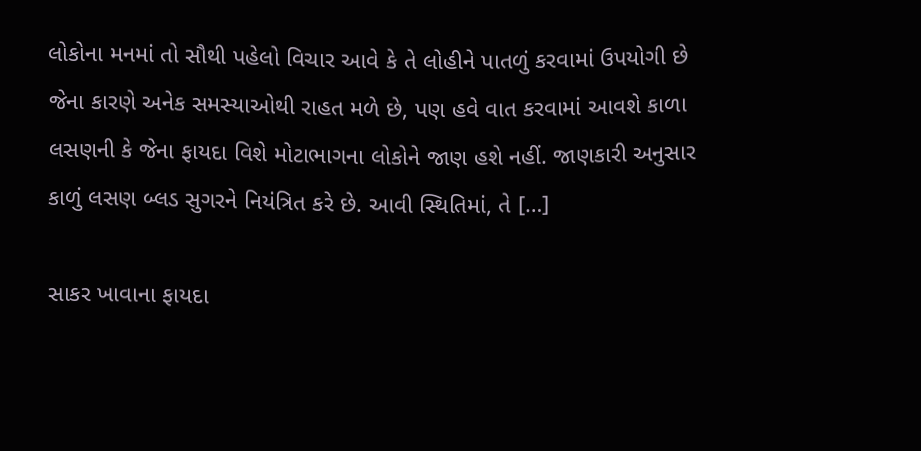લોકોના મનમાં તો સૌથી પહેલો વિચાર આવે કે તે લોહીને પાતળું કરવામાં ઉપયોગી છે જેના કારણે અનેક સમસ્યાઓથી રાહત મળે છે, પણ હવે વાત કરવામાં આવશે કાળા લસણની કે જેના ફાયદા વિશે મોટાભાગના લોકોને જાણ હશે નહીં. જાણકારી અનુસાર કાળું લસણ બ્લડ સુગરને નિયંત્રિત કરે છે. આવી સ્થિતિમાં, તે […]

સાકર ખાવાના ફાયદા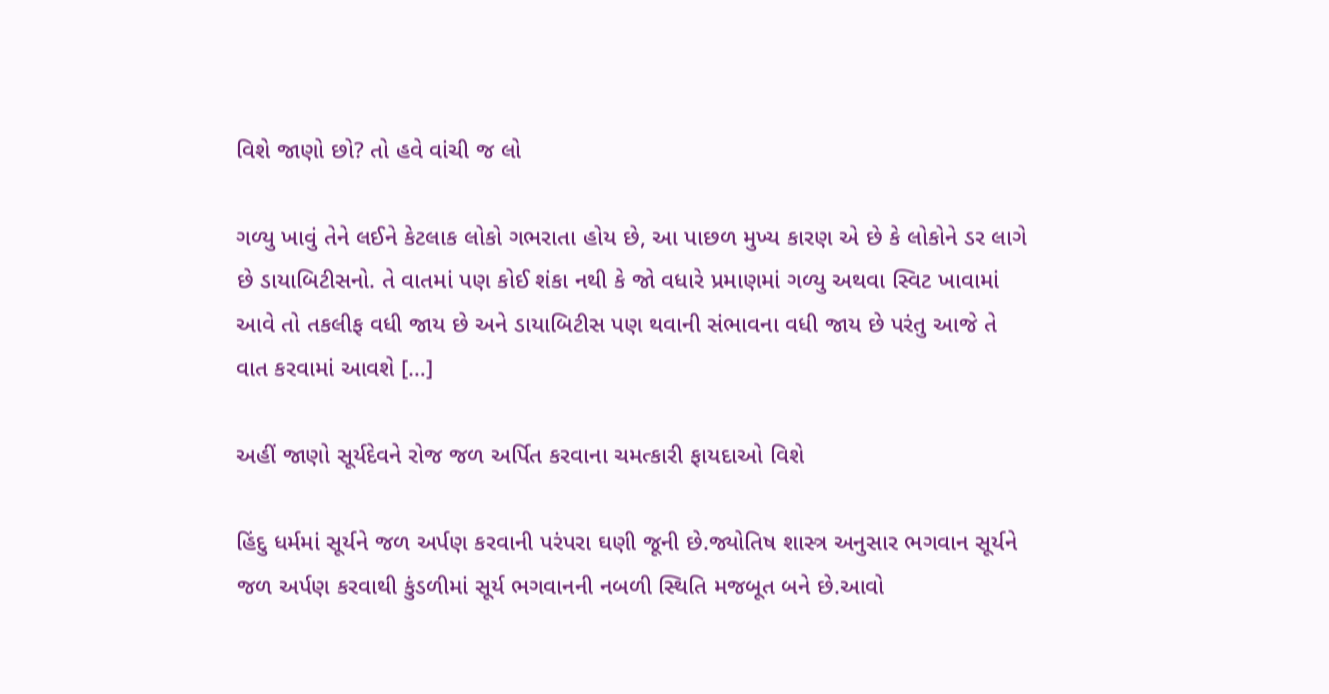વિશે જાણો છો? તો હવે વાંચી જ લો

ગળ્યુ ખાવું તેને લઈને કેટલાક લોકો ગભરાતા હોય છે, આ પાછળ મુખ્ય કારણ એ છે કે લોકોને ડર લાગે છે ડાયાબિટીસનો. તે વાતમાં પણ કોઈ શંકા નથી કે જો વધારે પ્રમાણમાં ગળ્યુ અથવા સ્વિટ ખાવામાં આવે તો તકલીફ વધી જાય છે અને ડાયાબિટીસ પણ થવાની સંભાવના વધી જાય છે પરંતુ આજે તે વાત કરવામાં આવશે […]

અહીં જાણો સૂર્યદેવને રોજ જળ અર્પિત કરવાના ચમત્કારી ફાયદાઓ વિશે

હિંદુ ધર્મમાં સૂર્યને જળ અર્પણ કરવાની પરંપરા ઘણી જૂની છે.જ્યોતિષ શાસ્ત્ર અનુસાર ભગવાન સૂર્યને જળ અર્પણ કરવાથી કુંડળીમાં સૂર્ય ભગવાનની નબળી સ્થિતિ મજબૂત બને છે.આવો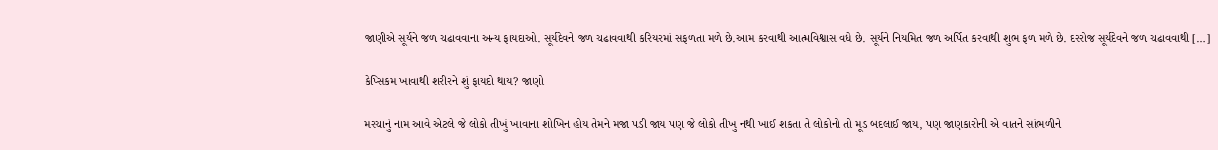જાણીએ સૂર્યને જળ ચઢાવવાના અન્ય ફાયદાઓ. સૂર્યદેવને જળ ચઢાવવાથી કરિયરમાં સફળતા મળે છે.આમ કરવાથી આત્મવિશ્વાસ વધે છે. સૂર્યને નિયમિત જળ અર્પિત કરવાથી શુભ ફળ મળે છે. દરરોજ સૂર્યદેવને જળ ચઢાવવાથી […]

કેપ્સિકમ ખાવાથી શરીરને શું ફાયદો થાય? જાણો

મરચાનું નામ આવે એટલે જે લોકો તીખું ખાવાના શોખિન હોય તેમને મજા પડી જાય પણ જે લોકો તીખુ નથી ખાઈ શકતા તે લોકોનો તો મૂડ બદલાઈ જાય, પણ જાણકારોની એ વાતને સાંભળીને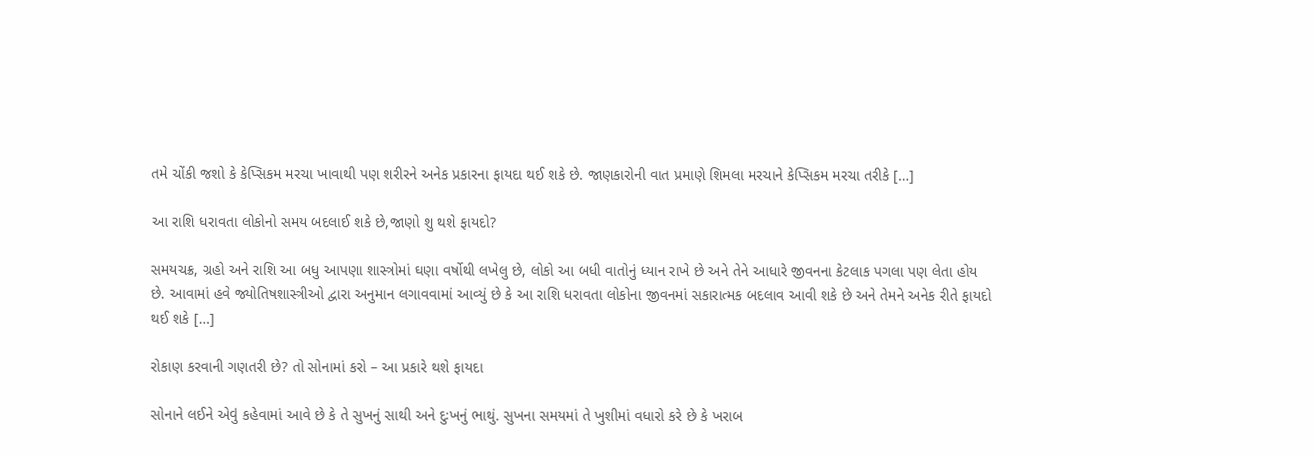તમે ચોંકી જશો કે કેપ્સિકમ મરચા ખાવાથી પણ શરીરને અનેક પ્રકારના ફાયદા થઈ શકે છે. જાણકારોની વાત પ્રમાણે શિમલા મરચાને કેપ્સિકમ મરચા તરીકે […]

આ રાશિ ધરાવતા લોકોનો સમય બદલાઈ શકે છે,જાણો શુ થશે ફાયદો?

સમયચક્ર, ગ્રહો અને રાશિ આ બધુ આપણા શાસ્ત્રોમાં ઘણા વર્ષોથી લખેલુ છે, લોકો આ બધી વાતોનું ધ્યાન રાખે છે અને તેને આધારે જીવનના કેટલાક પગલા પણ લેતા હોય છે. આવામાં હવે જ્યોતિષશાસ્ત્રીઓ દ્વારા અનુમાન લગાવવામાં આવ્યું છે કે આ રાશિ ધરાવતા લોકોના જીવનમાં સકારાત્મક બદલાવ આવી શકે છે અને તેમને અનેક રીતે ફાયદો થઈ શકે […]

રોકાણ કરવાની ગણતરી છે? તો સોનામાં કરો – આ પ્રકારે થશે ફાયદા

સોનાને લઈને એવું કહેવામાં આવે છે કે તે સુખનું સાથી અને દુઃખનું ભાથું. સુખના સમયમાં તે ખુશીમાં વધારો કરે છે કે ખરાબ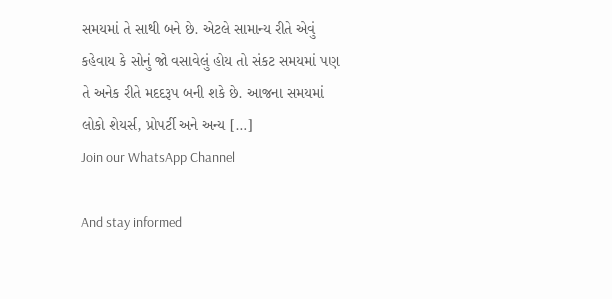સમયમાં તે સાથી બને છે. એટલે સામાન્ય રીતે એવું કહેવાય કે સોનું જો વસાવેલું હોય તો સંકટ સમયમાં પણ તે અનેક રીતે મદદરૂપ બની શકે છે. આજના સમયમાં લોકો શેયર્સ, પ્રોપર્ટી અને અન્ય […]
Join our WhatsApp Channel

And stay informed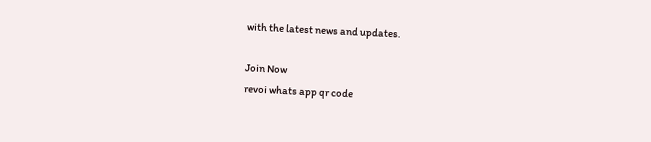with the latest news and updates.

Join Now
revoi whats app qr code